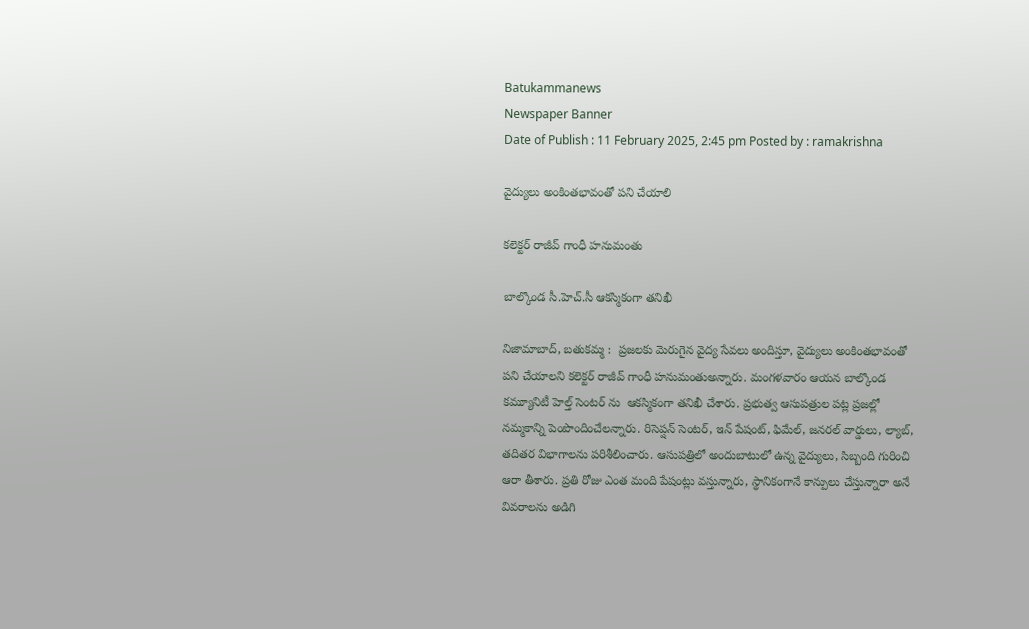Batukammanews
Newspaper Banner
Date of Publish : 11 February 2025, 2:45 pm Posted by : ramakrishna

వైద్యులు అంకింతభావంతో పని చేయాలి

కలెక్టర్ రాజీవ్ గాంధీ హనుమంతు

బాల్కొండ సీ.హెచ్.సీ ఆకస్మికంగా తనిఖీ

నిజామాబాద్, బతుకమ్మ :  ప్రజలకు మెరుగైన వైద్య సేవలు అందిస్తూ, వైద్యులు అంకింతభావంతో పని చేయాలని కలెక్టర్ రాజీవ్ గాంధీ హనుమంతుఅన్నారు. మంగళవారం ఆయన బాల్కొండ కమ్యూనిటీ హెల్త్ సెంటర్ ను  ఆకస్మికంగా తనిఖీ చేశారు. ప్రభుత్వ ఆసుపత్రుల పట్ల ప్రజల్లో నమ్మకాన్ని పెంపొందించేలన్నారు. రిసెప్షన్ సెంటర్, ఇన్ పేషంట్, ఫిమేల్, జనరల్ వార్డులు, ల్యాబ్, తదితర విభాగాలను పరిశీలించారు. ఆసుపత్రిలో అందుబాటులో ఉన్న వైద్యులు, సిబ్బంది గురించి ఆరా తీశారు. ప్రతి రోజు ఎంత మంది పేషంట్లు వస్తున్నారు, స్థానికంగానే కాన్పులు చేస్తున్నారా అనే వివరాలను అడిగి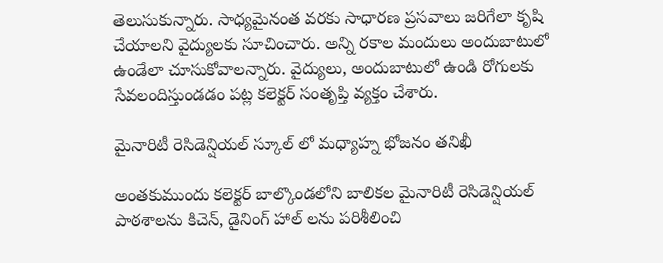తెలుసుకున్నారు. సాధ్యమైనంత వరకు సాధారణ ప్రసవాలు జరిగేలా కృషి చేయాలని వైద్యులకు సూచించారు. అన్ని రకాల మందులు అందుబాటులో ఉండేలా చూసుకోవాలన్నారు. వైద్యులు, అందుబాటులో ఉండి రోగులకు సేవలందిస్తుండడం పట్ల కలెక్టర్ సంతృప్తి వ్యక్తం చేశారు.

మైనారిటీ రెసిడెన్షియల్ స్కూల్ లో మధ్యాహ్న భోజనం తనిఖీ

అంతకుముందు కలెక్టర్ బాల్కొండలోని బాలికల మైనారిటీ రెసిడెన్షియల్ పాఠశాలను కిచెన్, డైనింగ్ హాల్ లను పరిశీలించి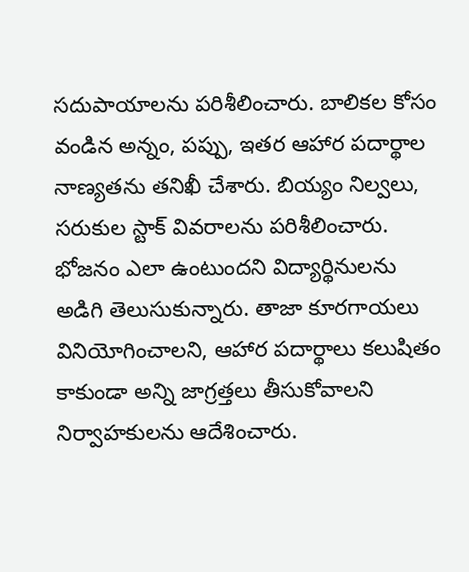సదుపాయాలను పరిశీలించారు. బాలికల కోసం వండిన అన్నం, పప్పు, ఇతర ఆహార పదార్థాల నాణ్యతను తనిఖీ చేశారు. బియ్యం నిల్వలు, సరుకుల స్టాక్ వివరాలను పరిశీలించారు. భోజనం ఎలా ఉంటుందని విద్యార్థినులను అడిగి తెలుసుకున్నారు. తాజా కూరగాయలు వినియోగించాలని, ఆహార పదార్థాలు కలుషితం కాకుండా అన్ని జాగ్రత్తలు తీసుకోవాలని నిర్వాహకులను ఆదేశించారు.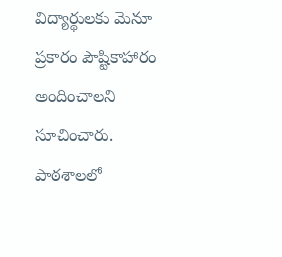విద్యార్థులకు మెనూ ప్రకారం పౌష్టికాహారం అందించాలని సూచించారు. పాఠశాలలో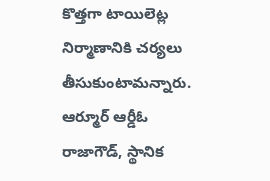కొత్తగా టాయిలెట్ల నిర్మాణానికి చర్యలు తీసుకుంటామన్నారు. ఆర్మూర్ ఆర్డీఓ రాజాగౌడ్, స్థానిక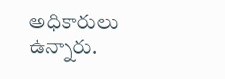అధికారులు ఉన్నారు.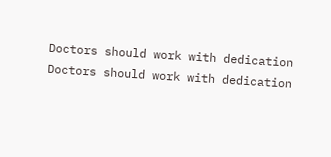Doctors should work with dedication
Doctors should work with dedication